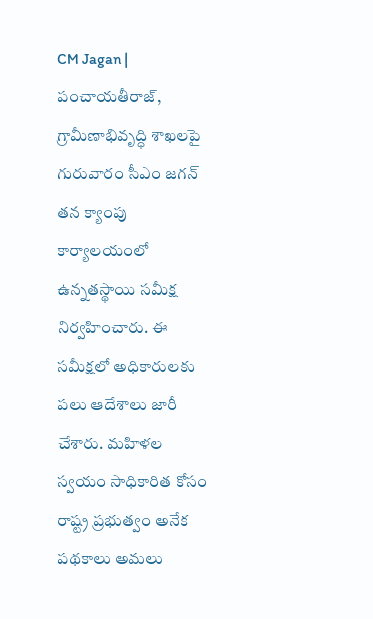CM Jagan | పంచాయతీరాజ్, గ్రామీణాభివృద్ధి శాఖలపై గురువారం సీఎం జగన్ తన క్యాంపు కార్యాలయంలో ఉన్నతస్థాయి సమీక్ష నిర్వహించారు. ఈ సమీక్షలో అధికారులకు పలు ఆదేశాలు జారీ చేశారు. మహిళల స్వయం సాధికారిత కోసం రాష్ట్ర ప్రభుత్వం అనేక పథకాలు అమలు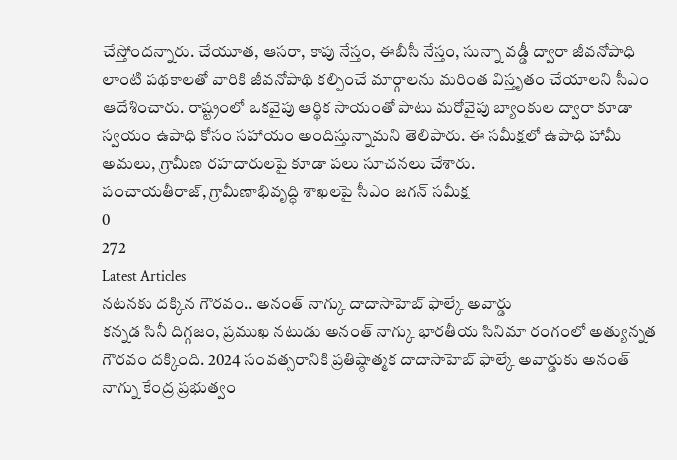చేస్తోందన్నారు. చేయూత, ఆసరా, కాపు నేస్తం, ఈబీసీ నేస్తం, సున్నా వడ్డీ ద్వారా జీవనోపాధి లాంటి పథకాలతో వారికి జీవనోపాథి కల్పించే మార్గాలను మరింత విస్తృతం చేయాలని సీఎం ఆదేశించారు. రాష్ట్రంలో ఒకవైపు ఆర్థిక సాయంతో పాటు మరోవైపు బ్యాంకుల ద్వారా కూడా స్వయం ఉపాధి కోసం సహాయం అందిస్తున్నామని తెలిపారు. ఈ సమీక్షలో ఉపాధి హామీ అమలు, గ్రామీణ రహదారులపై కూడా పలు సూచనలు చేశారు.
పంచాయతీరాజ్, గ్రామీణాభివృద్ధి శాఖలపై సీఎం జగన్ సమీక్ష
0
272
Latest Articles
నటనకు దక్కిన గౌరవం.. అనంత్ నాగ్కు దాదాసాహెబ్ ఫాల్కే అవార్డు
కన్నడ సినీ దిగ్గజం, ప్రముఖ నటుడు అనంత్ నాగ్కు భారతీయ సినిమా రంగంలో అత్యున్నత గౌరవం దక్కింది. 2024 సంవత్సరానికి ప్రతిష్ఠాత్మక దాదాసాహెబ్ ఫాల్కే అవార్డుకు అనంత్ నాగ్ను కేంద్ర ప్రభుత్వం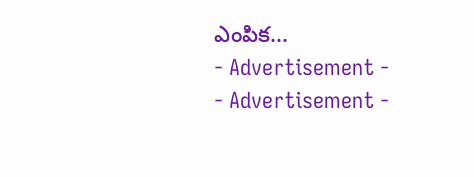ఎంపిక...
- Advertisement -
- Advertisement -